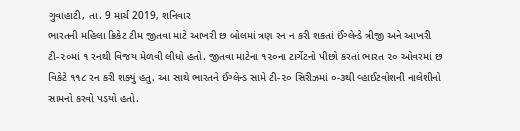ગુવાહાટી, તા. 9 માર્ચ 2019, શનિવાર
ભારતની મહિલા ક્રિકેટ ટીમ જીતવા માટે આખરી છ બોલમાં ત્રણ રન ન કરી શકતાં ઈંગ્લેન્ડે ત્રીજી અને આખરી ટી-૨૦માં ૧ રનથી વિજય મેળવી લીધો હતો. જીતવા માટેના ૧૨૦ના ટાર્ગેટનો પીછો કરતાં ભારત ૨૦ ઓવરમાં છ વિકેટે ૧૧૮ રન કરી શક્યું હતુ. આ સાથે ભારતને ઈંગ્લેન્ડ સામે ટી-૨૦ સિરીઝમાં ૦-૩થી વ્હાઈટવોશની નાલેશીનો સામનો કરવો પડયો હતો.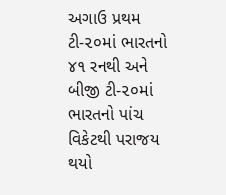અગાઉ પ્રથમ ટી-૨૦માં ભારતનો ૪૧ રનથી અને બીજી ટી-૨૦માં ભારતનો પાંચ વિકેટથી પરાજય થયો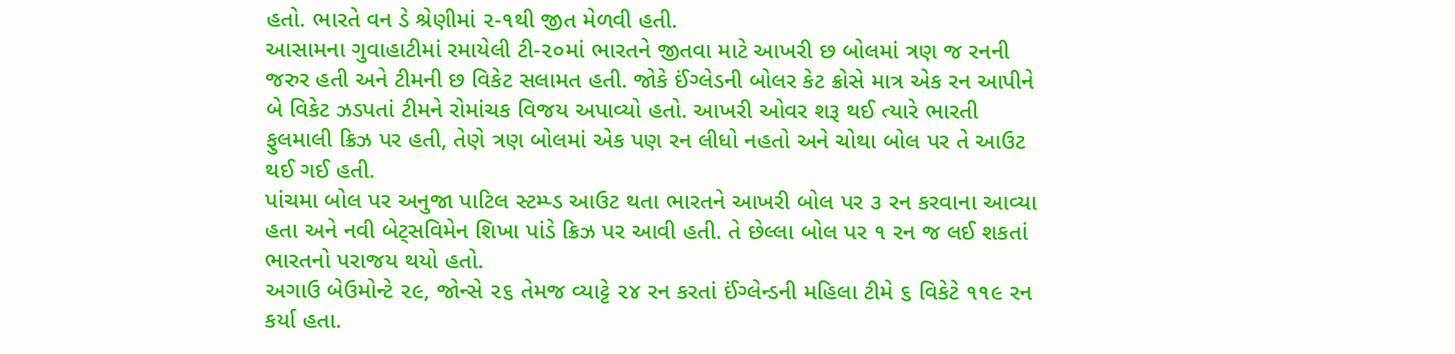હતો. ભારતે વન ડે શ્રેણીમાં ૨-૧થી જીત મેળવી હતી.
આસામના ગુવાહાટીમાં રમાયેલી ટી-૨૦માં ભારતને જીતવા માટે આખરી છ બોલમાં ત્રણ જ રનની જરુર હતી અને ટીમની છ વિકેટ સલામત હતી. જોકે ઈંગ્લેડની બોલર કેટ ક્રોસે માત્ર એક રન આપીને બે વિકેટ ઝડપતાં ટીમને રોમાંચક વિજય અપાવ્યો હતો. આખરી ઓવર શરૂ થઈ ત્યારે ભારતી ફુલમાલી ક્રિઝ પર હતી, તેણે ત્રણ બોલમાં એક પણ રન લીધો નહતો અને ચોથા બોલ પર તે આઉટ થઈ ગઈ હતી.
પાંચમા બોલ પર અનુજા પાટિલ સ્ટમ્પ્ડ આઉટ થતા ભારતને આખરી બોલ પર ૩ રન કરવાના આવ્યા હતા અને નવી બેટ્સવિમેન શિખા પાંડે ક્રિઝ પર આવી હતી. તે છેલ્લા બોલ પર ૧ રન જ લઈ શકતાં ભારતનો પરાજય થયો હતો.
અગાઉ બેઉમોન્ટે ૨૯, જોન્સે ૨૬ તેમજ વ્યાટ્ટે ૨૪ રન કરતાં ઈંગ્લેન્ડની મહિલા ટીમે ૬ વિકેટે ૧૧૯ રન કર્યા હતા.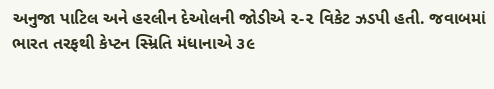અનુજા પાટિલ અને હરલીન દેઓલની જોડીએ ૨-૨ વિકેટ ઝડપી હતી. જવાબમાં ભારત તરફથી કેપ્ટન સ્મ્રિતિ મંધાનાએ ૩૯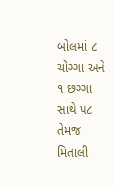બોલમાં ૮ ચોગ્ગા અને ૧ છગ્ગા સાથે ૫૮ તેમજ મિતાલી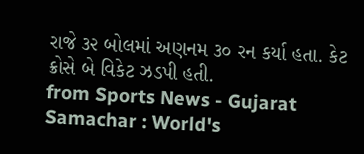રાજે ૩૨ બોલમાં અણનમ ૩૦ રન કર્યા હતા. કેટ ક્રોસે બે વિકેટ ઝડપી હતી.
from Sports News - Gujarat Samachar : World's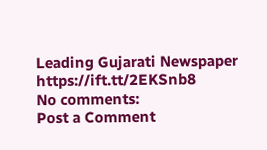Leading Gujarati Newspaper https://ift.tt/2EKSnb8
No comments:
Post a Comment